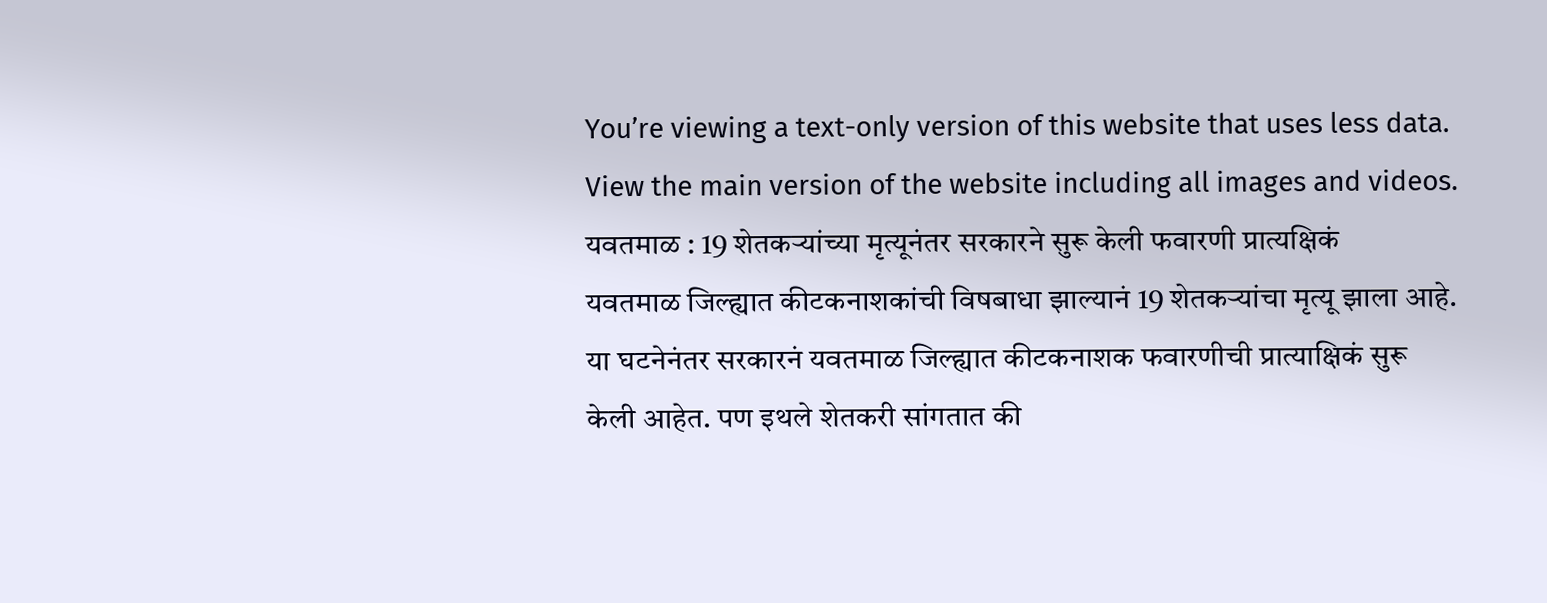You’re viewing a text-only version of this website that uses less data. View the main version of the website including all images and videos.
यवतमाळ : 19 शेतकऱ्यांच्या मृत्यूनंतर सरकारने सुरू केली फवारणी प्रात्यक्षिकं
यवतमाळ जिल्ह्यात कीटकनाशकांची विषबाधा झाल्यानं 19 शेतकऱ्यांचा मृत्यू झाला आहे.
या घटनेनंतर सरकारनं यवतमाळ जिल्ह्यात कीटकनाशक फवारणीची प्रात्याक्षिकं सुरू केली आहेत. पण इथले शेतकरी सांगतात की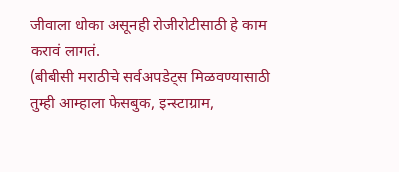जीवाला धोका असूनही रोजीरोटीसाठी हे काम करावं लागतं.
(बीबीसी मराठीचे सर्वअपडेट्स मिळवण्यासाठी तुम्ही आम्हाला फेसबुक, इन्स्टाग्राम,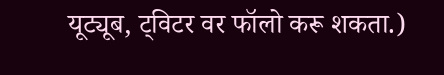यूट्यूब, ट्विटर वर फॉलो करू शकता.)